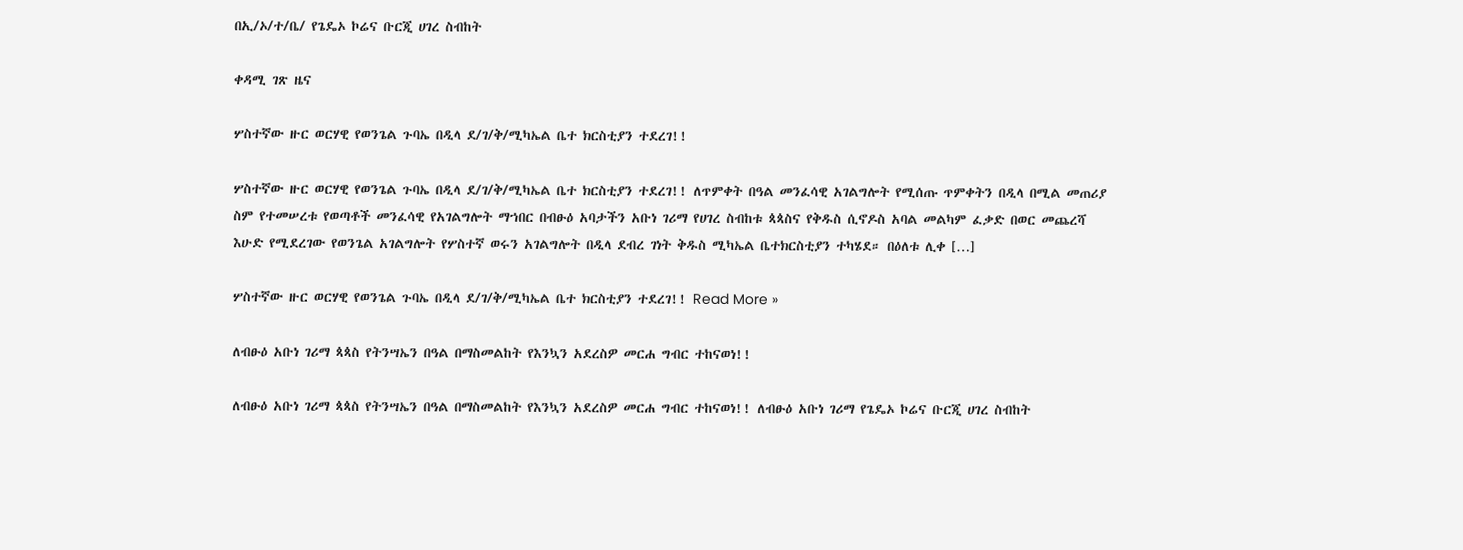በኢ/ኦ/ተ/ቤ/ የጌዴኦ ኮሬና ቡርጂ ሀገረ ስብከት

ቀዳሚ ገጽ ዜና

ሦስተኛው ዙር ወርሃዊ የወንጌል ጉባኤ በዲላ ደ/ገ/ቅ/ሚካኤል ቤተ ክርስቲያን ተደረገ!!

ሦስተኛው ዙር ወርሃዊ የወንጌል ጉባኤ በዲላ ደ/ገ/ቅ/ሚካኤል ቤተ ክርስቲያን ተደረገ!! ለጥምቀት በዓል መንፈሳዊ አገልግሎት የሚሰጡ ጥምቀትን በዲላ በሚል መጠሪያ ስም የተመሠረቱ የወጣቶች መንፈሳዊ የአገልግሎት ማኀበር በብፁዕ አባታችን አቡነ ገሪማ የሀገረ ስብከቱ ጳጳስና የቅዱስ ሲኖዶስ አባል መልካም ፈቃድ በወር መጨረሻ እሁድ የሚደረገው የወንጌል አገልግሎት የሦስተኛ ወሩን አገልግሎት በዲላ ደብረ ገነት ቅዱስ ሚካኤል ቤተክርስቲያን ተካሄደ። በዕለቱ ሊቀ […]

ሦስተኛው ዙር ወርሃዊ የወንጌል ጉባኤ በዲላ ደ/ገ/ቅ/ሚካኤል ቤተ ክርስቲያን ተደረገ!! Read More »

ለብፁዕ አቡነ ገሪማ ጳጳስ የትንሣኤን በዓል በማስመልከት የእንኳን አደረስዎ መርሐ ግብር ተከናወነ!!

ለብፁዕ አቡነ ገሪማ ጳጳስ የትንሣኤን በዓል በማስመልከት የእንኳን አደረስዎ መርሐ ግብር ተከናወነ!! ለብፁዕ አቡነ ገሪማ የጌዴኦ ኮሬና ቡርጂ ሀገረ ስብከት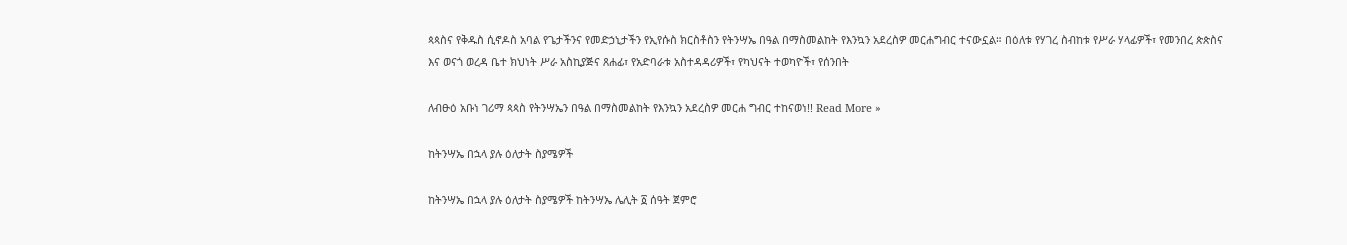ጳጳስና የቅዱስ ሲኖዶስ አባል የጌታችንና የመድኃኒታችን የኢየሱስ ክርስቶስን የትንሣኤ በዓል በማስመልከት የእንኳን አደረስዎ መርሐግብር ተናውኗል። በዕለቱ የሃገረ ስብከቱ የሥራ ሃላፊዎች፣ የመንበረ ጵጵስና እና ወናጎ ወረዳ ቤተ ክህነት ሥራ አስኪያጅና ጸሐፊ፣ የአድባራቱ አስተዳዳሪዎች፣ የካህናት ተወካዮች፣ የሰንበት

ለብፁዕ አቡነ ገሪማ ጳጳስ የትንሣኤን በዓል በማስመልከት የእንኳን አደረስዎ መርሐ ግብር ተከናወነ!! Read More »

ከትንሣኤ በኋላ ያሉ ዕለታት ስያሜዎች

ከትንሣኤ በኋላ ያሉ ዕለታት ስያሜዎች ከትንሣኤ ሌሊት ፩ ሰዓት ጀምሮ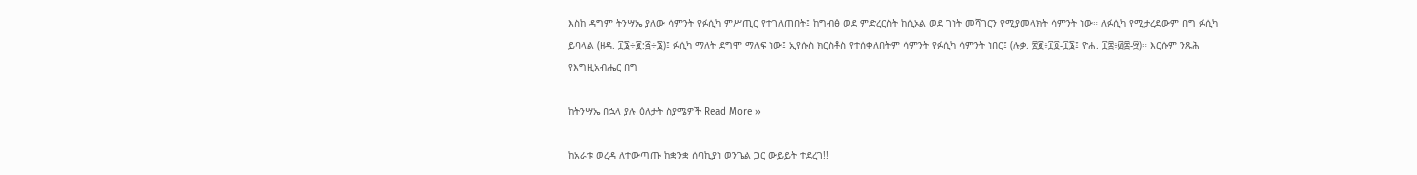እስከ ዳግም ትንሣኤ ያለው ሳምንት የፉሲካ ምሥጢር የተገለጠበት፤ ከግብፅ ወደ ምድረርስት ከሲኦል ወደ ገነት መሻገርን የሚያመላክት ሳምንት ነው። ለፉሲካ የሚታረደውም በግ ፉሲካ ይባላል (ዘዳ. ፲፮÷፪:፭÷፮)፤ ፉሲካ ማለት ደግሞ ማለፍ ነው፤ ኢየሱስ ክርስቶስ የተሰቀለበትም ሳምንት የፉሲካ ሳምንት ነበር፤ (ሉቃ. ፳፪፥፲፬-፲፮፤ ዮሐ. ፲፰፥፴፰-፵)። እርሱም ንጹሕ የእግዚአብሔር በግ

ከትንሣኤ በኋላ ያሉ ዕለታት ስያሜዎች Read More »

ከአራቱ ወረዳ ለተውጣጡ ከቋንቋ ሰባኪያነ ወንጌል ጋር ውይይት ተደረገ!!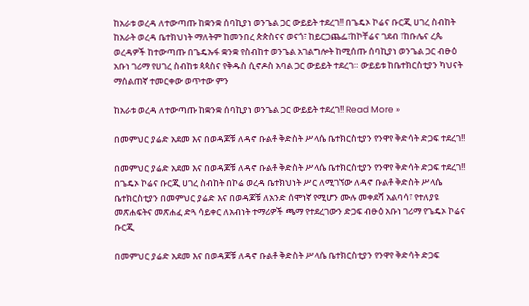ከአራቱ ወረዳ ለተውጣጡ ከቋንቋ ሰባኪያነ ወንጌል ጋር ውይይት ተደረገ!! በጌዴኦ ኮሬና ቡርጂ ሀገረ ስብከት ከአራት ወረዳ ቤተክህነት ማለትም ከመንበረ ጵጵስናና ወናጎ፣ ከይርጋጨፌ፣ከኮቸሬና ገደብ ፣ከቡሌና ረጴ ወረዳዎች ከተውጣጡ በጌዴኡፋ ቋንቋ የስብከተ ወንጌል አገልግሎት ከሚሰጡ ሰባኪያነ ወንጌል ጋር ብፁዕ አቡነ ገሪማ የሀገረ ስብከቱ ጳጳስና የቅዱስ ሲኖዶስ አባል ጋር ውይይት ተደረገ። ውይይቱ ከቤተክርስቲያን ካህናት ማሰልጠኛ ተመርቀው ወጥተው ምን

ከአራቱ ወረዳ ለተውጣጡ ከቋንቋ ሰባኪያነ ወንጌል ጋር ውይይት ተደረገ!! Read More »

በመምህር ያሬድ አደመ እና በወዳጆቹ ለዳኖ ቡልቶ ቅድስት ሥላሴ ቤተክርስቲያን የንዋየ ቅድሳት ድጋፍ ተደረገ!!

በመምህር ያሬድ አደመ እና በወዳጆቹ ለዳኖ ቡልቶ ቅድስት ሥላሴ ቤተክርስቲያን የንዋየ ቅድሳት ድጋፍ ተደረገ!! በጌዴኦ ኮሬና ቡርጂ ሀገረ ስብከት በኮሬ ወረዳ ቤተክህነት ሥር ለሚገኘው ለዳኖ ቡልቶ ቅድስት ሥላሴ ቤተክርስቲያን በመምህር ያሬድ እና በወዳጆቹ ለአንድ ሰሞነኛ የሚሆን ሙሉ መቀደሻ አልባሳ፣ የተለያዩ መጽሐፍትና መጽሐፈ ድጓ ሳይቀር ለአብነት ተማሪዎች ጫማ የተደረገውን ድጋፍ ብፁዕ አቡነ ገሪማ የጌዴኦ ኮሬና ቡርጂ

በመምህር ያሬድ አደመ እና በወዳጆቹ ለዳኖ ቡልቶ ቅድስት ሥላሴ ቤተክርስቲያን የንዋየ ቅድሳት ድጋፍ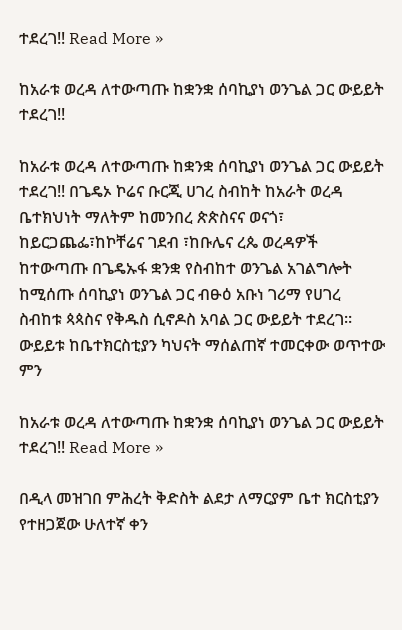ተደረገ!! Read More »

ከአራቱ ወረዳ ለተውጣጡ ከቋንቋ ሰባኪያነ ወንጌል ጋር ውይይት ተደረገ!!

ከአራቱ ወረዳ ለተውጣጡ ከቋንቋ ሰባኪያነ ወንጌል ጋር ውይይት ተደረገ!! በጌዴኦ ኮሬና ቡርጂ ሀገረ ስብከት ከአራት ወረዳ ቤተክህነት ማለትም ከመንበረ ጵጵስናና ወናጎ፣ ከይርጋጨፌ፣ከኮቸሬና ገደብ ፣ከቡሌና ረጴ ወረዳዎች ከተውጣጡ በጌዴኡፋ ቋንቋ የስብከተ ወንጌል አገልግሎት ከሚሰጡ ሰባኪያነ ወንጌል ጋር ብፁዕ አቡነ ገሪማ የሀገረ ስብከቱ ጳጳስና የቅዱስ ሲኖዶስ አባል ጋር ውይይት ተደረገ። ውይይቱ ከቤተክርስቲያን ካህናት ማሰልጠኛ ተመርቀው ወጥተው ምን

ከአራቱ ወረዳ ለተውጣጡ ከቋንቋ ሰባኪያነ ወንጌል ጋር ውይይት ተደረገ!! Read More »

በዲላ መዝገበ ምሕረት ቅድስት ልደታ ለማርያም ቤተ ክርስቲያን የተዘጋጀው ሁለተኛ ቀን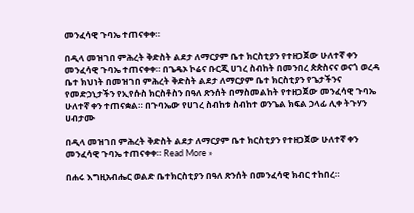መንፈሳዊ ጉባኤ ተጠናቀቀ።

በዲላ መዝገበ ምሕረት ቅድስት ልደታ ለማርያም ቤተ ክርስቲያን የተዘጋጀው ሁለተኛ ቀን መንፈሳዊ ጉባኤ ተጠናቀቀ። በጌዴኦ ኮሬና ቡርጂ ሀገረ ስብከት በመንበረ ጵጵስናና ወናጎ ወረዳ ቤተ ክህነት በመዝገበ ምሕረት ቅድስት ልደታ ለማርያም ቤተ ክርስቲያን የጌታችንና የመድኃኒታችን የኢየሱስ ክርስቶስን በዓለ ጽንሰት በማስመልከት የተዘጋጀው መንፈሳዊ ጉባኤ ሁለተኛ ቀን ተጠናቋል። በጉባኤው የሀገረ ስብከቱ ስብከተ ወንጌል ክፍል ኃላፊ ሊቀ ትጉሃን ሀብታሙ

በዲላ መዝገበ ምሕረት ቅድስት ልደታ ለማርያም ቤተ ክርስቲያን የተዘጋጀው ሁለተኛ ቀን መንፈሳዊ ጉባኤ ተጠናቀቀ። Read More »

በሐሩ እግዚአብሔር ወልድ ቤተክርስቲያን በዓለ ጽንሰት በመንፈሳዊ ክብር ተከበረ።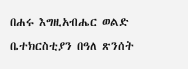በሐሩ እግዚአብሔር ወልድ ቤተክርስቲያን በዓለ ጽንሰት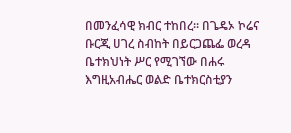በመንፈሳዊ ክብር ተከበረ። በጌዴኦ ኮሬና ቡርጂ ሀገረ ስብከት በይርጋጨፌ ወረዳ ቤተክህነት ሥር የሚገኘው በሐሩ እግዚአብሔር ወልድ ቤተክርስቲያን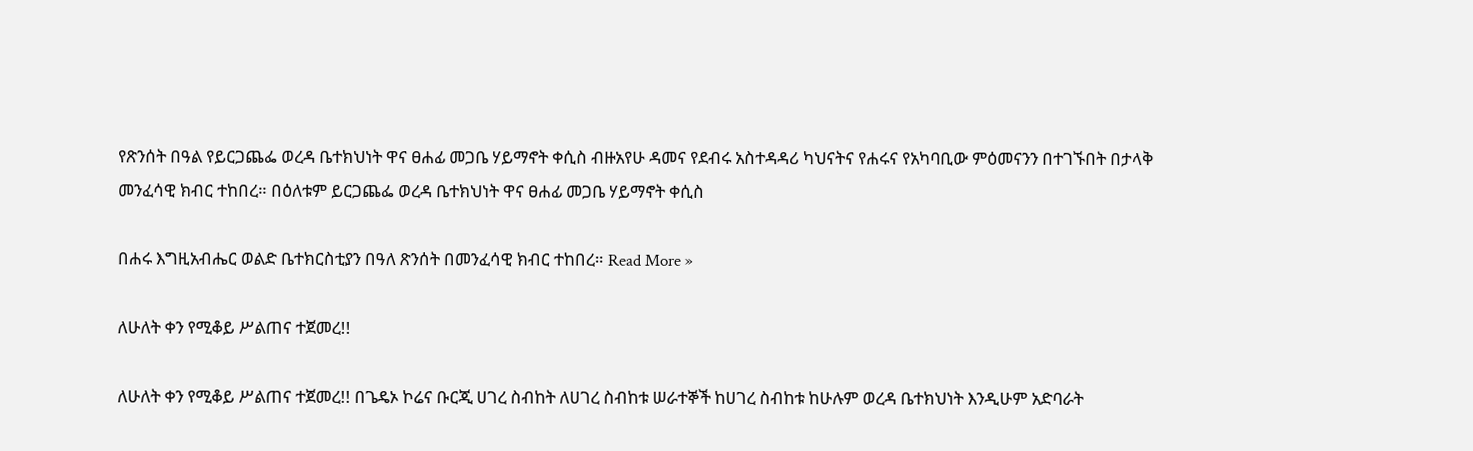የጽንሰት በዓል የይርጋጨፌ ወረዳ ቤተክህነት ዋና ፀሐፊ መጋቤ ሃይማኖት ቀሲስ ብዙአየሁ ዳመና የደብሩ አስተዳዳሪ ካህናትና የሐሩና የአካባቢው ምዕመናንን በተገኙበት በታላቅ መንፈሳዊ ክብር ተከበረ። በዕለቱም ይርጋጨፌ ወረዳ ቤተክህነት ዋና ፀሐፊ መጋቤ ሃይማኖት ቀሲስ

በሐሩ እግዚአብሔር ወልድ ቤተክርስቲያን በዓለ ጽንሰት በመንፈሳዊ ክብር ተከበረ። Read More »

ለሁለት ቀን የሚቆይ ሥልጠና ተጀመረ!!

ለሁለት ቀን የሚቆይ ሥልጠና ተጀመረ!! በጌዴኦ ኮሬና ቡርጂ ሀገረ ስብከት ለሀገረ ስብከቱ ሠራተኞች ከሀገረ ስብከቱ ከሁሉም ወረዳ ቤተክህነት እንዲሁም አድባራት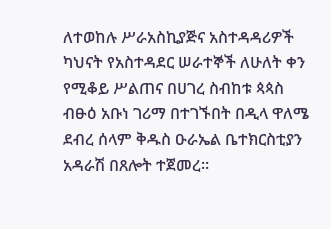ለተወከሉ ሥራአስኪያጅና አስተዳዳሪዎች ካህናት የአስተዳደር ሠራተኞች ለሁለት ቀን የሚቆይ ሥልጠና በሀገረ ስብከቱ ጳጳስ ብፁዕ አቡነ ገሪማ በተገኙበት በዲላ ዋለሜ ደብረ ሰላም ቅዱስ ዑራኤል ቤተክርስቲያን አዳራሽ በጸሎት ተጀመረ።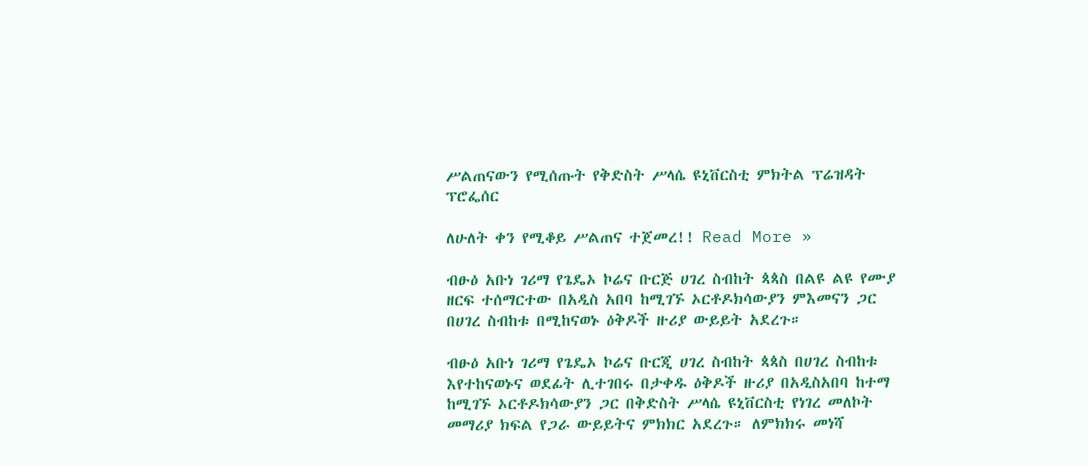ሥልጠናውን የሚሰጡት የቅድስት ሥላሴ ዩኒቨርስቲ ምክትል ፕሬዝዳት ፕሮፌሰር

ለሁለት ቀን የሚቆይ ሥልጠና ተጀመረ!! Read More »

ብፁዕ አቡነ ገሪማ የጌዴኦ ኮሬና ቡርጅ ሀገረ ስብከት ጳጳስ በልዩ ልዩ የሙያ ዘርፍ ተሰማርተው በአዲስ አበባ ከሚገኙ ኦርቶዶክሳውያን ምእመናን ጋር በሀገረ ስብከቱ በሚከናወኑ ዕቅዶች ዙሪያ ውይይት አደረጉ።

ብፁዕ አቡነ ገሪማ የጌዴኦ ኮሬና ቡርጂ ሀገረ ስብከት ጳጳስ በሀገረ ስብከቱ እየተከናወኑና ወደፊት ሊተገበሩ በታቀዱ ዕቅዶች ዙሪያ በአዲስአበባ ከተማ ከሚገኙ ኦርቶዶክሳውያን ጋር በቅድስት ሥላሴ ዩኒቨርስቲ የነገረ መለኮት መማሪያ ክፍል የጋራ ውይይትና ምክክር አደረጉ። ለምክክሩ መነሻ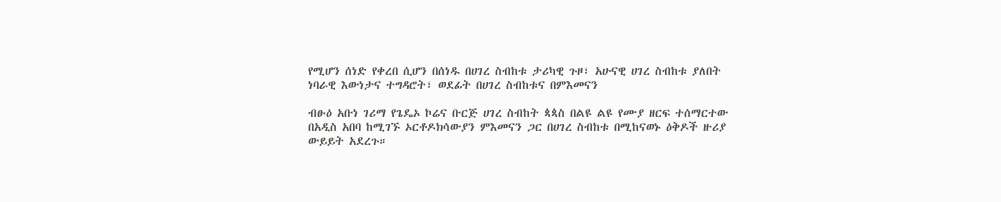የሚሆን ሰነድ የቀረበ ሲሆን በሰነዱ በሀገረ ስብከቱ ታሪካዊ ጉዞ፣ አሁናዊ ሀገረ ስብከቱ ያለበት ነባራዊ እውነታና ተግዳሮት፣ ወደፊት በሀገረ ስብከቱና በምእመናን

ብፁዕ አቡነ ገሪማ የጌዴኦ ኮሬና ቡርጅ ሀገረ ስብከት ጳጳስ በልዩ ልዩ የሙያ ዘርፍ ተሰማርተው በአዲስ አበባ ከሚገኙ ኦርቶዶክሳውያን ምእመናን ጋር በሀገረ ስብከቱ በሚከናወኑ ዕቅዶች ዙሪያ ውይይት አደረጉ።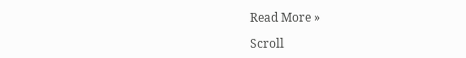Read More »

Scroll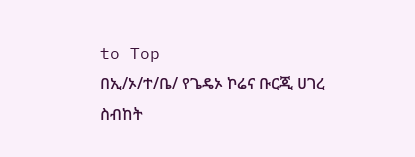to Top
በኢ/ኦ/ተ/ቤ/ የጌዴኦ ኮሬና ቡርጂ ሀገረ ስብከት